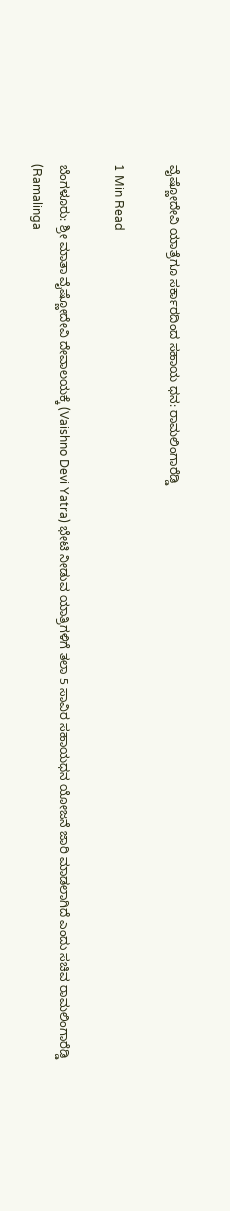ವೈಷ್ಣೋದೇವಿ ಯಾತ್ರೆಗೂ ಸರ್ಕಾರದಿಂದ ಸಹಾಯ ಧನ: ರಾಮಲಿಂಗಾರೆಡ್ಡಿ

1 Min Read

ಬೆಂಗಳೂರು: ಶ್ರೀ ಮಾತಾ ವೈಷ್ಣೋದೇವಿ ದೇವಾಲಯಕ್ಕೆ (Vaishno Devi Yatra) ಭೇಟಿ ನೀಡುವ ಯಾತ್ರಿಗಳಿಗೆ ತಲಾ 5 ಸಾವಿರ ಸಹಾಯಧನ ಯೋಜನೆ ಜಾರಿ ಮಾಡಲಾಗಿದೆ ಎಂದು ಸಚಿವ ರಾಮಲಿಂಗಾರೆಡ್ಡಿ (Ramalinga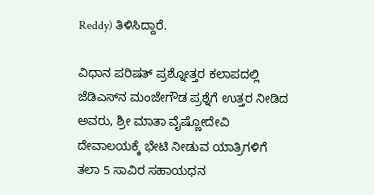Reddy) ತಿಳಿಸಿದ್ದಾರೆ.

ವಿಧಾನ ಪರಿಷತ್ ಪ್ರಶ್ನೋತ್ತರ ಕಲಾಪದಲ್ಲಿ ಜೆಡಿಎಸ್‌ನ ಮಂಜೇಗೌಡ ಪ್ರಶ್ನೆಗೆ ಉತ್ತರ ನೀಡಿದ ಅವರು, ಶ್ರೀ ಮಾತಾ ವೈಷ್ಣೋದೇವಿ ದೇವಾಲಯಕ್ಕೆ ಭೇಟಿ ನೀಡುವ ಯಾತ್ರಿಗಳಿಗೆ ತಲಾ 5 ಸಾವಿರ ಸಹಾಯಧನ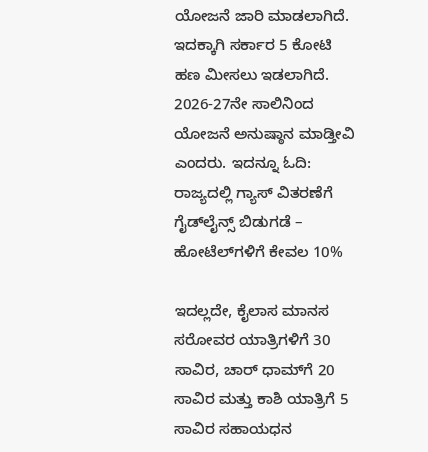ಯೋಜನೆ ಜಾರಿ ಮಾಡಲಾಗಿದೆ. ಇದಕ್ಕಾಗಿ ಸರ್ಕಾರ 5 ಕೋಟಿ ಹಣ ಮೀಸಲು ಇಡಲಾಗಿದೆ. 2026-27ನೇ ಸಾಲಿನಿಂದ ಯೋಜನೆ ಅನುಷ್ಠಾನ ಮಾಡ್ತೀವಿ ಎಂದರು. ಇದನ್ನೂ ಓದಿ: ರಾಜ್ಯದಲ್ಲಿ ಗ್ಯಾಸ್ ವಿತರಣೆಗೆ ಗೈಡ್‌ಲೈನ್ಸ್ ಬಿಡುಗಡೆ – ಹೋಟೆಲ್‌ಗಳಿಗೆ ಕೇವಲ 10%

ಇದಲ್ಲದೇ, ಕೈಲಾಸ ಮಾನಸ ಸರೋವರ ಯಾತ್ರಿಗಳಿಗೆ 30 ಸಾವಿರ, ಚಾರ್ ಧಾಮ್‌ಗೆ 20 ಸಾವಿರ ಮತ್ತು ಕಾಶಿ ಯಾತ್ರಿಗೆ 5 ಸಾವಿರ ಸಹಾಯಧನ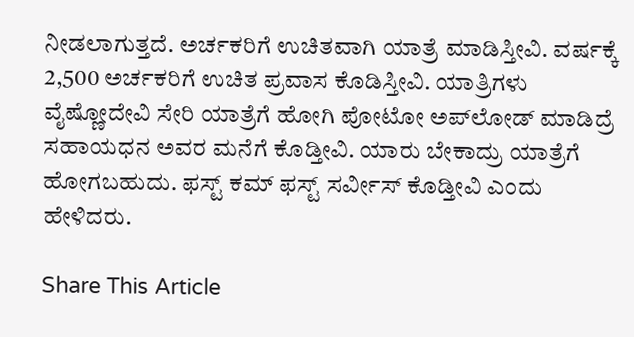ನೀಡಲಾಗುತ್ತದೆ. ಅರ್ಚಕರಿಗೆ ಉಚಿತವಾಗಿ ಯಾತ್ರೆ ಮಾಡಿಸ್ತೀವಿ. ವರ್ಷಕ್ಕೆ 2,500 ಅರ್ಚಕರಿಗೆ ಉಚಿತ ಪ್ರವಾಸ ಕೊಡಿಸ್ತೀವಿ. ಯಾತ್ರಿಗಳು ವೈಷ್ಣೋದೇವಿ ಸೇರಿ ಯಾತ್ರೆಗೆ ಹೋಗಿ ಪೋಟೋ ಅಪ್‌ಲೋಡ್ ಮಾಡಿದ್ರೆ ಸಹಾಯಧನ ಅವರ ಮನೆಗೆ ಕೊಡ್ತೀವಿ. ಯಾರು ಬೇಕಾದ್ರು ಯಾತ್ರೆಗೆ ಹೋಗಬಹುದು. ಫಸ್ಟ್ ಕಮ್ ಫಸ್ಟ್ ಸರ್ವೀಸ್ ಕೊಡ್ತೀವಿ ಎಂದು ಹೇಳಿದರು.

Share This Article